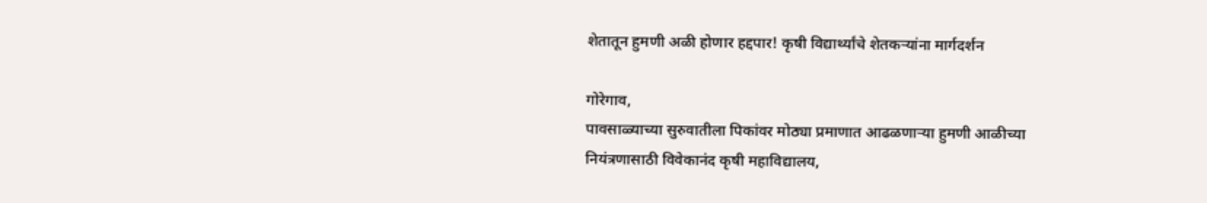शेतातून हुमणी अळी होणार हद्दपार! कृषी विद्यार्थ्यांचे शेतकऱ्यांना मार्गदर्शन

गोरेगाव,
पावसाळ्याच्या सुरुवातीला पिकांवर मोठ्या प्रमाणात आढळणाऱ्या हुमणी आळीच्या नियंत्रणासाठी विवेकानंद कृषी महाविद्यालय,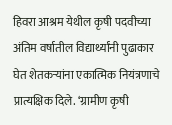हिवरा आश्रम येथील कृषी पदवीच्या अंतिम वर्षातील विद्यार्थ्यांनी पुढाकार घेत शेतकऱ्यांना एकात्मिक नियंत्रणाचे प्रात्यक्षिक दिले. ‘ग्रामीण कृषी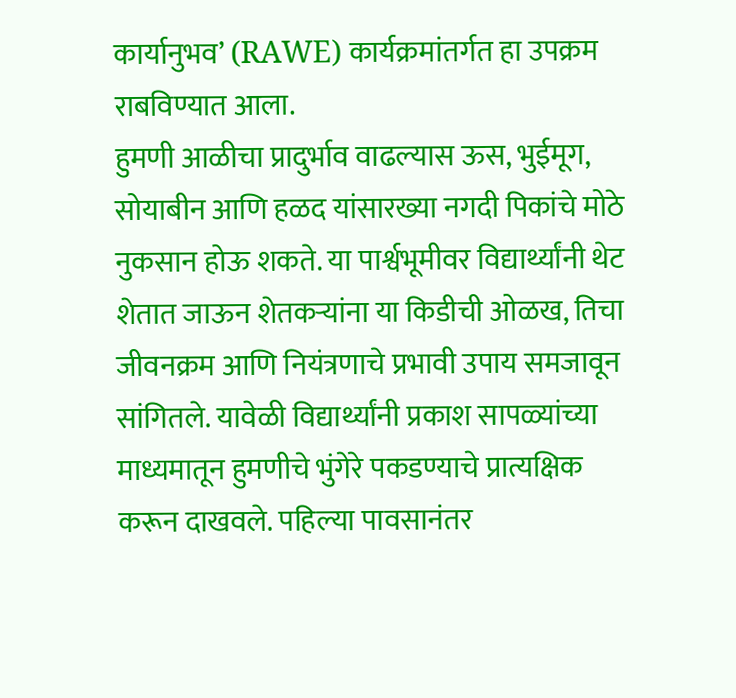कार्यानुभव’ (RAWE) कार्यक्रमांतर्गत हा उपक्रम राबविण्यात आला.
हुमणी आळीचा प्रादुर्भाव वाढल्यास ऊस, भुईमूग, सोयाबीन आणि हळद यांसारख्या नगदी पिकांचे मोठे नुकसान होऊ शकते. या पार्श्वभूमीवर विद्यार्थ्यांनी थेट शेतात जाऊन शेतकऱ्यांना या किडीची ओळख, तिचा जीवनक्रम आणि नियंत्रणाचे प्रभावी उपाय समजावून सांगितले. यावेळी विद्यार्थ्यांनी प्रकाश सापळ्यांच्या माध्यमातून हुमणीचे भुंगेरे पकडण्याचे प्रात्यक्षिक करून दाखवले. पहिल्या पावसानंतर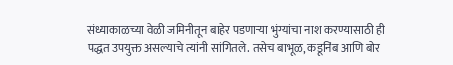संध्याकाळच्या वेळी जमिनीतून बाहेर पडणाऱ्या भुंग्यांचा नाश करण्यासाठी ही पद्धत उपयुक्त असल्याचे त्यांनी सांगितले. तसेच बाभूळ, कडूनिंब आणि बोर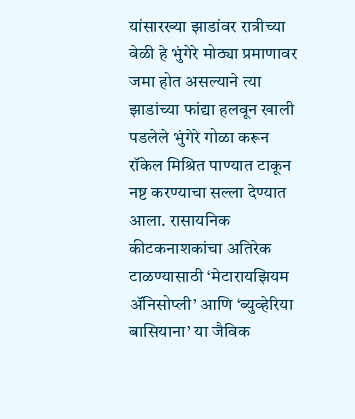यांसारख्या झाडांवर रात्रीच्या वेळी हे भुंगेरे मोठ्या प्रमाणावर जमा होत असल्याने त्या झाडांच्या फांद्या हलवून खाली पडलेले भुंगेरे गोळा करून रॉकेल मिश्रित पाण्यात टाकून नष्ट करण्याचा सल्ला देण्यात आला. रासायनिक कीटकनाशकांचा अतिरेक टाळण्यासाठी ‘मेटारायझियम ॲनिसोप्ली’ आणि ‘ब्युव्हेरिया बासियाना’ या जैविक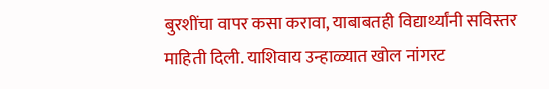बुरशींचा वापर कसा करावा, याबाबतही विद्यार्थ्यांनी सविस्तर माहिती दिली. याशिवाय उन्हाळ्यात खोल नांगरट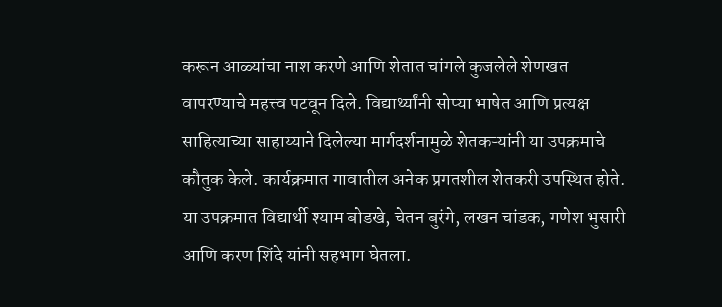करून आळ्यांचा नाश करणे आणि शेतात चांगले कुजलेले शेणखत वापरण्याचे महत्त्व पटवून दिले. विद्यार्थ्यांनी सोप्या भाषेत आणि प्रत्यक्ष साहित्याच्या साहाय्याने दिलेल्या मार्गदर्शनामुळे शेतकऱ्यांनी या उपक्रमाचे कौतुक केले. कार्यक्रमात गावातील अनेक प्रगतशील शेतकरी उपस्थित होते.
या उपक्रमात विद्यार्थी श्याम बोडखे, चेतन बुरंगे, लखन चांडक, गणेश भुसारी आणि करण शिंदे यांनी सहभाग घेतला.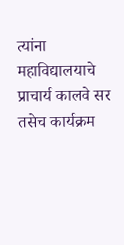त्यांना महाविद्यालयाचे प्राचार्य कालवे सर तसेच कार्यक्रम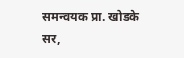समन्वयक प्रा. खोडके सर,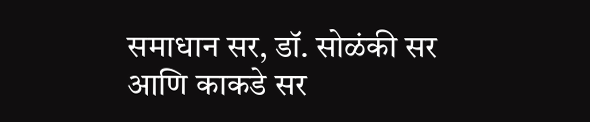समाधान सर, डॉ. सोळंकी सर आणि काकडे सर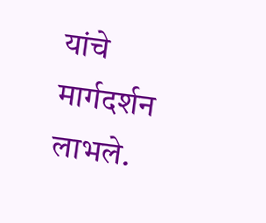यांचे मार्गदर्शन लाभले.